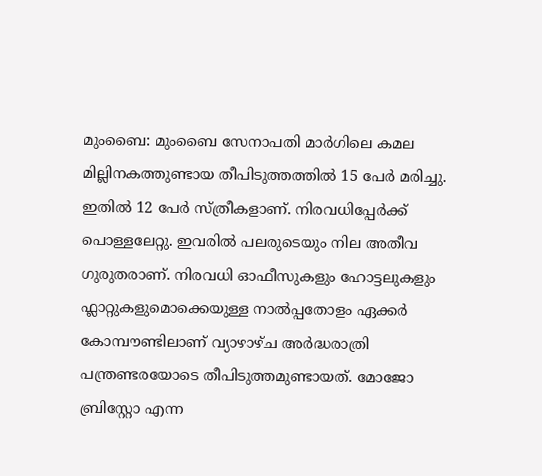മുംബൈ: മുംബൈ സേനാപതി മാര്‍ഗിലെ കമല മില്ലിനകത്തുണ്ടായ തീപിടുത്തത്തിൽ 15 പേര്‍ മരിച്ചു. ഇതിൽ 12 പേര്‍ സ്‌ത്രീകളാണ്. നിരവധിപ്പേര്‍ക്ക് പൊള്ളലേറ്റു. ഇവരിൽ പലരുടെയും നില അതീവ ഗുരുതരാണ്. നിരവധി ഓഫീസുകളും ഹോട്ടലുകളും ഫ്ലാറ്റുകളുമൊക്കെയുള്ള നാൽപ്പതോളം ഏക്കര്‍ കോമ്പൗണ്ടിലാണ് വ്യാഴാഴ്ച അര്‍ദ്ധരാത്രി പന്ത്രണ്ടരയോടെ തീപിടുത്തമുണ്ടായത്. മോജോ ബ്രിസ്റ്റോ എന്ന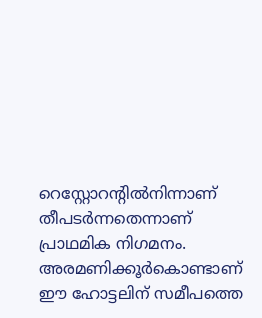റെസ്റ്റോറന്റിൽനിന്നാണ് തീപടര്‍ന്നതെന്നാണ് പ്രാഥമിക നിഗമനം. അരമണിക്കൂര്‍കൊണ്ടാണ് ഈ ഹോട്ടലിന് സമീപത്തെ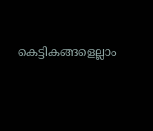കെട്ടികങ്ങളെല്ലാം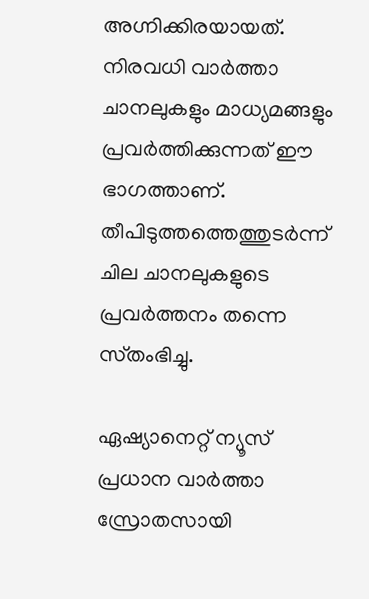അഗ്നിക്കിരയായത്. നിരവധി വാര്‍ത്താ ചാനലുകളും മാധ്യമങ്ങളും പ്രവര്‍ത്തിക്കുന്നത് ഈ ഭാഗത്താണ്. തീപിടുത്തത്തെത്തുടര്‍ന്ന് ചില ചാനലുകളുടെ പ്രവര്‍ത്തനം തന്നെ സ്‌തംഭിച്ചു.

ഏഷ്യാനെറ്റ് ന്യൂസ് പ്രധാന വാർത്താ സ്രോതസായി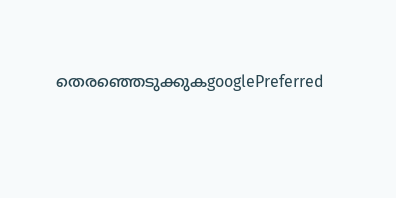തെരഞ്ഞെടുക്കുകgooglePreferred